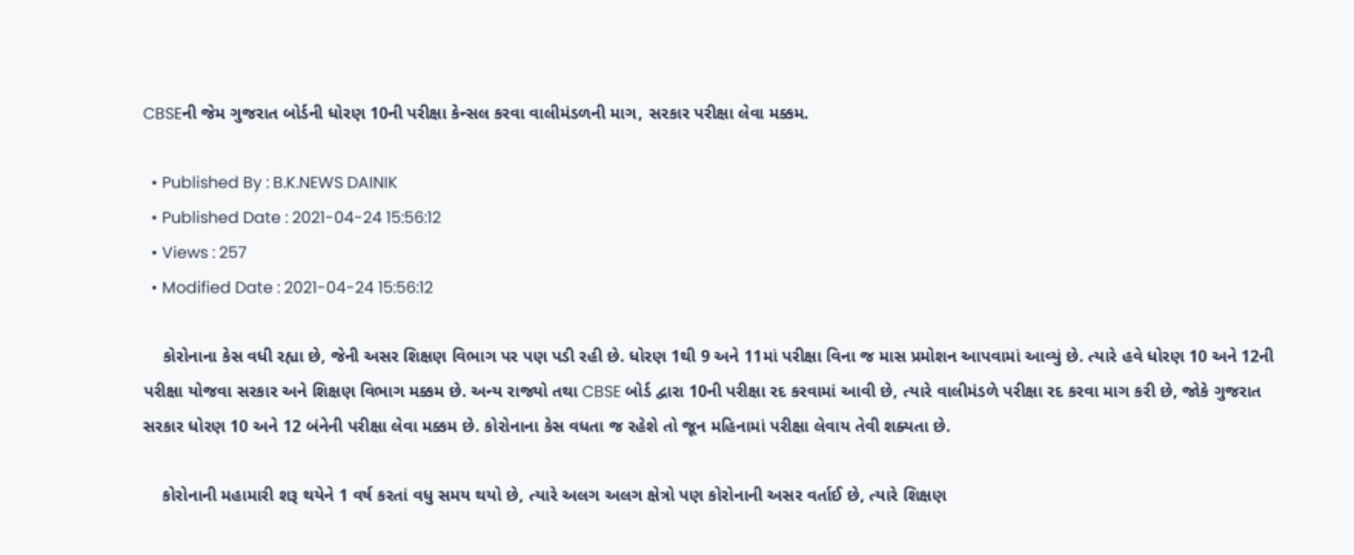CBSEની જેમ ગુજરાત બોર્ડની ધોરણ 10ની પરીક્ષા કેન્સલ કરવા વાલીમંડળની માગ, સરકાર પરીક્ષા લેવા મક્કમ.

  • Published By : B.K.NEWS DAINIK
  • Published Date : 2021-04-24 15:56:12
  • Views : 257
  • Modified Date : 2021-04-24 15:56:12

    કોરોનાના કેસ વધી રહ્યા છે, જેની અસર શિક્ષણ વિભાગ પર પણ પડી રહી છે. ધોરણ 1થી 9 અને 11માં પરીક્ષા વિના જ માસ પ્રમોશન આપવામાં આવ્યું છે. ત્યારે હવે ધોરણ 10 અને 12ની પરીક્ષા યોજવા સરકાર અને શિક્ષણ વિભાગ મક્કમ છે. અન્ય રાજ્યો તથા CBSE બોર્ડ દ્વારા 10ની પરીક્ષા રદ કરવામાં આવી છે, ત્યારે વાલીમંડળે પરીક્ષા રદ કરવા માગ કરી છે, જોકે ગુજરાત સરકાર ધોરણ 10 અને 12 બંનેની પરીક્ષા લેવા મક્કમ છે. કોરોનાના કેસ વધતા જ રહેશે તો જૂન મહિનામાં પરીક્ષા લેવાય તેવી શક્યતા છે.

    કોરોનાની મહામારી શરૂ થયેને 1 વર્ષ કરતાં વધુ સમય થયો છે, ત્યારે અલગ અલગ ક્ષેત્રો પણ કોરોનાની અસર વર્તાઈ છે, ત્યારે શિક્ષણ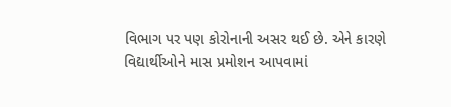વિભાગ પર પણ કોરોનાની અસર થઈ છે. એને કારણે વિદ્યાર્થીઓને માસ પ્રમોશન આપવામાં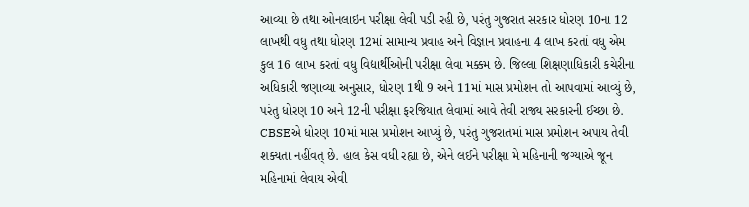આવ્યા છે તથા ઓનલાઇન પરીક્ષા લેવી પડી રહી છે, પરંતુ ગુજરાત સરકાર ધોરણ 10ના 12 લાખથી વધુ તથા ધોરણ 12માં સામાન્ય પ્રવાહ અને વિજ્ઞાન પ્રવાહના 4 લાખ કરતાં વધુ એમ કુલ 16 લાખ કરતાં વધુ વિદ્યાર્થીઓની પરીક્ષા લેવા મક્કમ છે. જિલ્લા શિક્ષણાધિકારી કચેરીના અધિકારી જણાવ્યા અનુસાર, ધોરણ 1થી 9 અને 11માં માસ પ્રમોશન તો આપવામાં આવ્યું છે, પરંતુ ધોરણ 10 અને 12ની પરીક્ષા ફરજિયાત લેવામાં આવે તેવી રાજ્ય સરકારની ઈચ્છા છે. CBSEએ ધોરણ 10માં માસ પ્રમોશન આપ્યું છે, પરંતુ ગુજરાતમાં માસ પ્રમોશન અપાય તેવી શક્યતા નહીંવત્ છે. હાલ કેસ વધી રહ્યા છે, એને લઈને પરીક્ષા મે મહિનાની જગ્યાએ જૂન મહિનામાં લેવાય એવી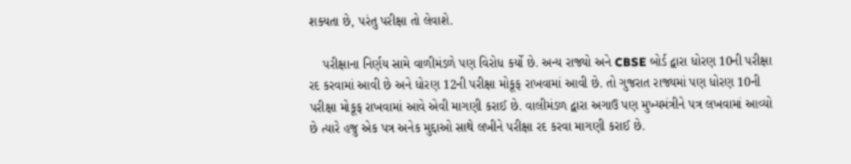શક્યતા છે, પરંતુ પરીક્ષા તો લેવાશે.

    પરીક્ષાના નિર્ણય સામે વાળીમંડળે પણ વિરોધ કર્યો છે. અન્ય રાજ્યો અને CBSE બોર્ડ દ્વારા ધોરણ 10ની પરીક્ષા રદ કરવામાં આવી છે અને ધોરણ 12ની પરીક્ષા મોકૂફ રાખવામાં આવી છે. તો ગુજરાત રાજ્યમાં પણ ધોરણ 10ની પરીક્ષા મોકૂફ રાખવામાં આવે એવી માગણી કરાઈ છે. વાલીમંડળ દ્વારા અગાઉ પણ મુખ્યમંત્રીને પત્ર લખવામાં આવ્યો છે ત્યારે હજુ એક પત્ર અનેક મુદ્દાઓ સાથે લખીને પરીક્ષા રદ કરવા માગણી કરાઈ છે.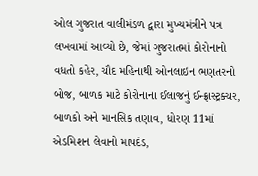ઓલ ગુજરાત વાલીમંડળ દ્વારા મુખ્યમંત્રીને પત્ર લખવામાં આવ્યો છે, જેમાં ગુજરાતમાં કોરોનાનો વધતો કહેર, ચૌદ મહિનાથી ઓનલાઇન ભણતરનો બોજ, બાળક માટે કોરોનાના ઈલાજનું ઈન્ફ્રાસ્ટ્રક્ચર, બાળકો અને માનસિક તણાવ, ધોરણ 11માં એડમિશન લેવાનો માપદંડ,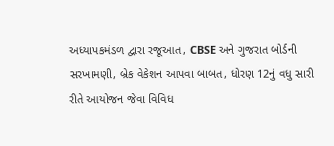અધ્યાપકમંડળ દ્વારા રજૂઆત, CBSE અને ગુજરાત બોર્ડની સરખામણી, બ્રેક વેકેશન આપવા બાબત, ધોરણ 12નું વધુ સારી રીતે આયોજન જેવા વિવિધ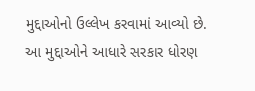મુદ્દાઓનો ઉલ્લેખ કરવામાં આવ્યો છે. આ મુદ્દાઓને આધારે સરકાર ધોરણ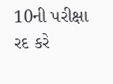10ની પરીક્ષા રદ કરે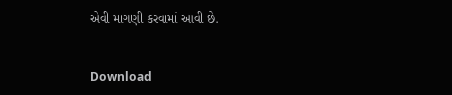એવી માગણી કરવામાં આવી છે.


Download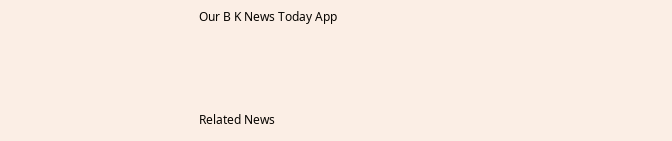Our B K News Today App



Related News